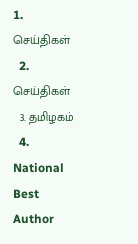1. செய்திகள்
  2. செய்திகள்
  3. த‌மிழக‌ம்
  4. National Best Author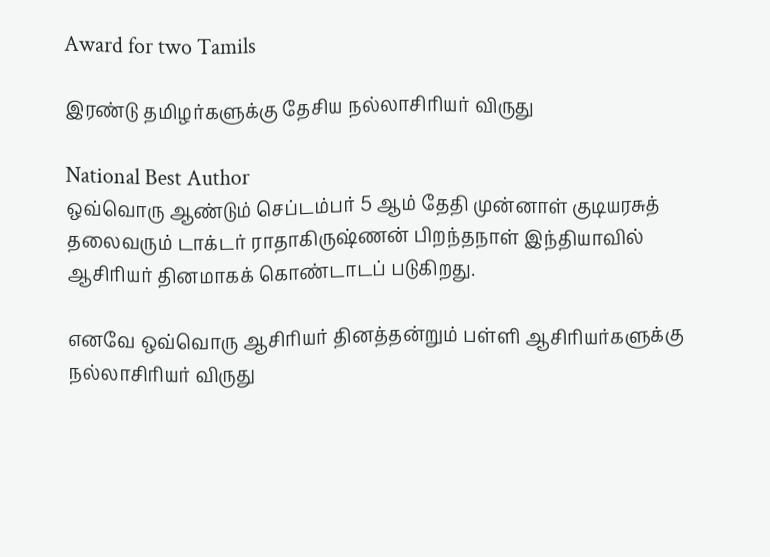Award for two Tamils

இரண்டு தமிழர்களுக்கு தேசிய நல்லாசிரியர் விருது

National Best Author
ஒவ்வொரு ஆண்டும் செப்டம்பர் 5 ஆம் தேதி முன்னாள் குடியரசுத் தலைவரும் டாக்டர் ராதாகிருஷ்ணன் பிறந்தநாள் இந்தியாவில் ஆசிரியர் தினமாகக் கொண்டாடப் படுகிறது.

எனவே ஒவ்வொரு ஆசிரியர் தினத்தன்றும் பள்ளி ஆசிரியர்களுக்கு நல்லாசிரியர் விருது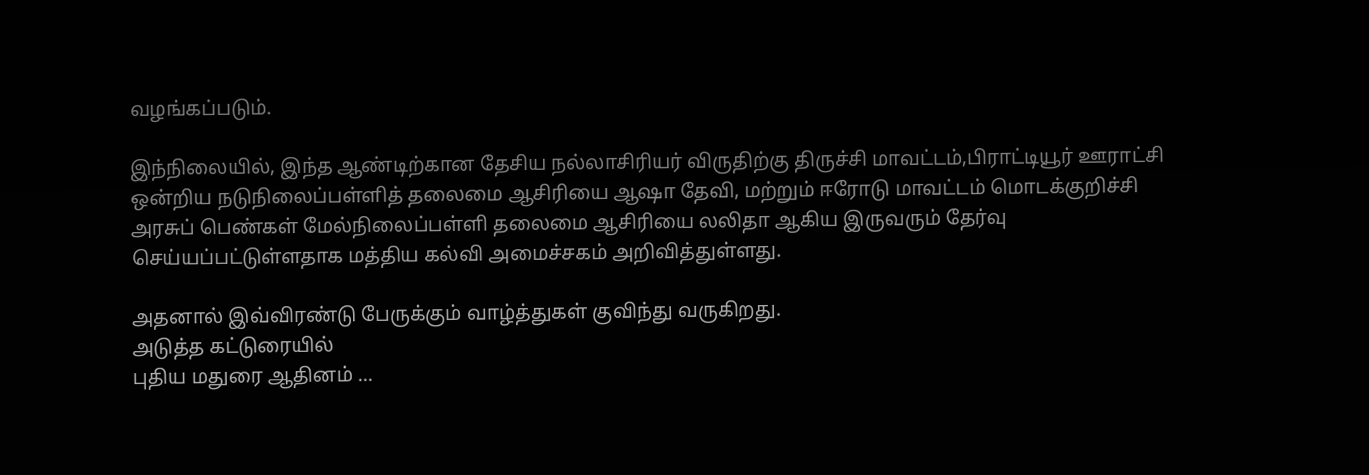வழங்கப்படும்.

இந்நிலையில், இந்த ஆண்டிற்கான தேசிய நல்லாசிரியர் விருதிற்கு திருச்சி மாவட்டம்,பிராட்டியூர் ஊராட்சி ஒன்றிய நடுநிலைப்பள்ளித் தலைமை ஆசிரியை ஆஷா தேவி, மற்றும் ஈரோடு மாவட்டம் மொடக்குறிச்சி அரசுப் பெண்கள் மேல்நிலைப்பள்ளி தலைமை ஆசிரியை லலிதா ஆகிய இருவரும் தேர்வு செய்யப்பட்டுள்ளதாக மத்திய கல்வி அமைச்சகம் அறிவித்துள்ளது.

அதனால் இவ்விரண்டு பேருக்கும் வாழ்த்துகள் குவிந்து வருகிறது.
அடுத்த கட்டுரையில்
புதிய மதுரை ஆதினம் ...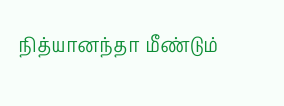நித்யானந்தா மீண்டும்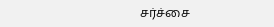சர்ச்சை